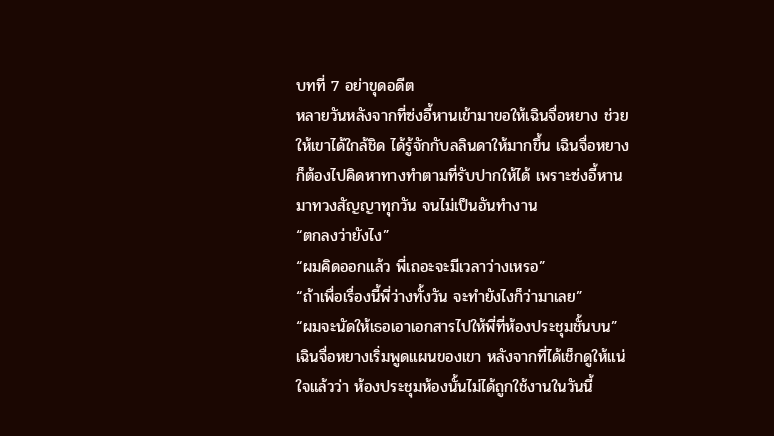บทที่ 7 อย่าขุดอดีต
หลายวันหลังจากที่ซ่งอี้หานเข้ามาขอให้เฉินจื่อหยาง ช่วยให้เขาได้ใกล้ชิด ได้รู้จักกับลลินดาให้มากขึ้น เฉินจื่อหยางก็ต้องไปคิดหาทางทำตามที่รับปากให้ได้ เพราะซ่งอี้หานมาทวงสัญญาทุกวัน จนไม่เป็นอันทำงาน
“ตกลงว่ายังไง”
“ผมคิดออกแล้ว พี่เถอะจะมีเวลาว่างเหรอ”
“ถ้าเพื่อเรื่องนี้พี่ว่างทั้งวัน จะทำยังไงก็ว่ามาเลย”
“ผมจะนัดให้เธอเอาเอกสารไปให้พี่ที่ห้องประชุมชั้นบน” เฉินจื่อหยางเริ่มพูดแผนของเขา หลังจากที่ได้เช็กดูให้แน่ใจแล้วว่า ห้องประชุมห้องนั้นไม่ได้ถูกใช้งานในวันนี้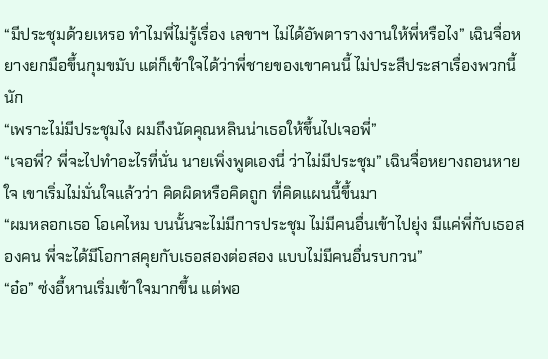“มีประชุมด้วยเหรอ ทำไมพี่ไม่รู้เรื่อง เลขาฯ ไม่ได้อัพตารางงานให้พี่หรือไง” เฉินจื่อหยางยกมือขึ้นกุมขมับ แต่ก็เข้าใจได้ว่าพี่ชายของเขาคนนี้ ไม่ประสีประสาเรื่องพวกนี้นัก
“เพราะไม่มีประชุมไง ผมถึงนัดคุณหลินน่าเธอให้ขึ้นไปเจอพี่”
“เจอพี่? พี่จะไปทำอะไรที่นั่น นายเพิ่งพูดเองนี่ ว่าไม่มีประชุม” เฉินจื่อหยางถอนหายใจ เขาเริ่มไม่มั่นใจแล้วว่า คิดผิดหรือคิดถูก ที่คิดแผนนี้ขึ้นมา
“ผมหลอกเธอ โอเคไหม บนนั้นจะไม่มีการประชุม ไม่มีคนอื่นเข้าไปยุ่ง มีแค่พี่กับเธอสองคน พี่จะได้มีโอกาสคุยกับเธอสองต่อสอง แบบไม่มีคนอื่นรบกวน”
“อ๋อ” ซ่งอี้หานเริ่มเข้าใจมากขึ้น แต่พอ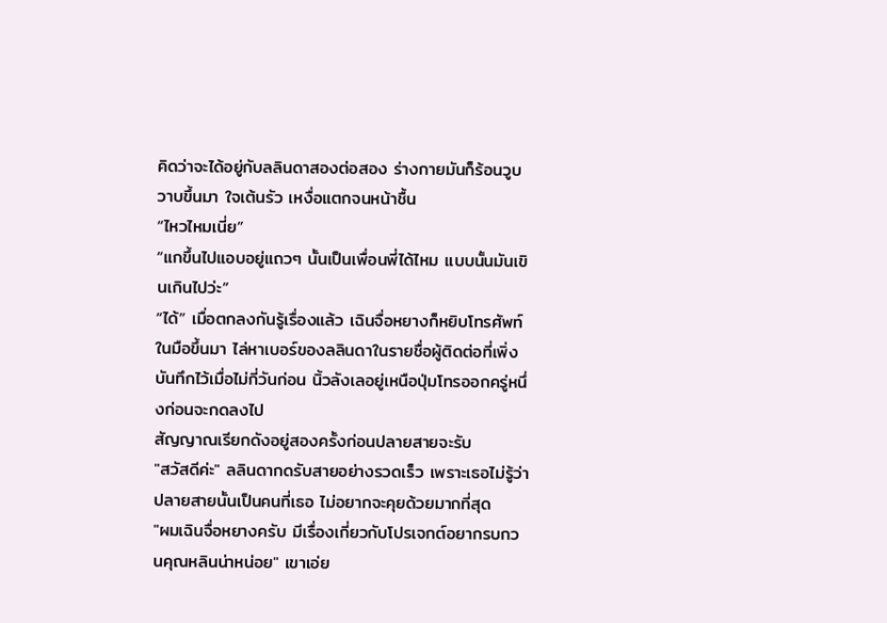คิดว่าจะได้อยู่กับลลินดาสองต่อสอง ร่างกายมันก็ร้อนวูบวาบขึ้นมา ใจเต้นรัว เหงื่อแตกจนหน้าชื้น
“ไหวไหมเนี่ย”
“แกขึ้นไปแอบอยู่แถวๆ นั้นเป็นเพื่อนพี่ได้ไหม แบบนั้นมันเขินเกินไปว่ะ”
“ได้” เมื่อตกลงกันรู้เรื่องแล้ว เฉินจื่อหยางก็หยิบโทรศัพท์ในมือขึ้นมา ไล่หาเบอร์ของลลินดาในรายชื่อผู้ติดต่อที่เพิ่งบันทึกไว้เมื่อไม่กี่วันก่อน นิ้วลังเลอยู่เหนือปุ่มโทรออกครู่หนึ่งก่อนจะกดลงไป
สัญญาณเรียกดังอยู่สองครั้งก่อนปลายสายจะรับ
"สวัสดีค่ะ" ลลินดากดรับสายอย่างรวดเร็ว เพราะเธอไม่รู้ว่าปลายสายนั้นเป็นคนที่เธอ ไม่อยากจะคุยด้วยมากที่สุด
"ผมเฉินจื่อหยางครับ มีเรื่องเกี่ยวกับโปรเจกต์อยากรบกวนคุณหลินน่าหน่อย" เขาเอ่ย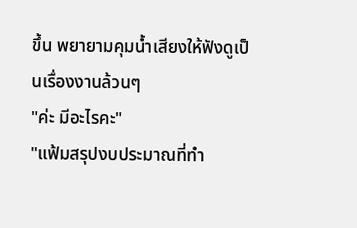ขึ้น พยายามคุมน้ำเสียงให้ฟังดูเป็นเรื่องงานล้วนๆ
"ค่ะ มีอะไรคะ"
"แฟ้มสรุปงบประมาณที่ทำ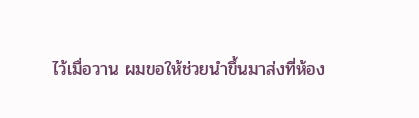ไว้เมื่อวาน ผมขอให้ช่วยนำขึ้นมาส่งที่ห้อง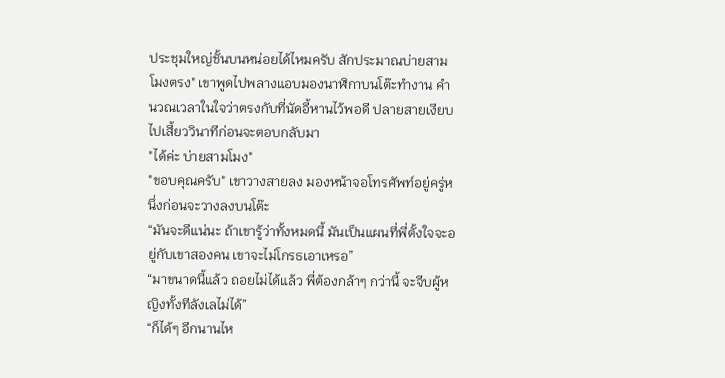ประชุมใหญ่ชั้นบนหน่อยได้ไหมครับ สักประมาณบ่ายสามโมงตรง" เขาพูดไปพลางแอบมองนาฬิกาบนโต๊ะทำงาน คำนวณเวลาในใจว่าตรงกับที่นัดอี้หานไว้พอดี ปลายสายเงียบไปเสี้ยววินาทีก่อนจะตอบกลับมา
"ได้ค่ะ บ่ายสามโมง"
"ขอบคุณครับ" เขาวางสายลง มองหน้าจอโทรศัพท์อยู่ครู่หนึ่งก่อนจะวางลงบนโต๊ะ
“มันจะดีแน่นะ ถ้าเขารู้ว่าทั้งหมดนี้ มันเป็นแผนที่พี่ตั้งใจจะอยู่กับเขาสองคน เขาจะไม่โกรธเอาเหรอ”
“มาขนาดนี้แล้ว ถอยไม่ได้แล้ว พี่ต้องกล้าๆ กว่านี้ จะจีบผู้หญิงทั้งทีลังเลไม่ได้”
“ก็ได้ๆ อีกนานไห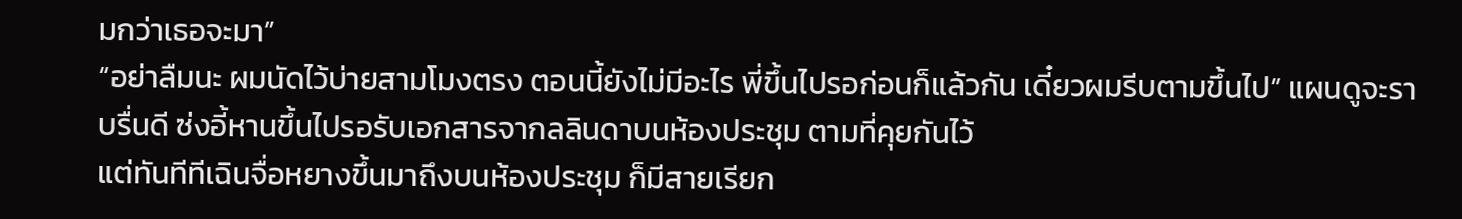มกว่าเธอจะมา”
“อย่าลืมนะ ผมนัดไว้บ่ายสามโมงตรง ตอนนี้ยังไม่มีอะไร พี่ขึ้นไปรอก่อนก็แล้วกัน เดี๋ยวผมรีบตามขึ้นไป” แผนดูจะราบรื่นดี ซ่งอี้หานขึ้นไปรอรับเอกสารจากลลินดาบนห้องประชุม ตามที่คุยกันไว้
แต่ทันทีทีเฉินจื่อหยางขึ้นมาถึงบนห้องประชุม ก็มีสายเรียก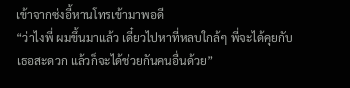เข้าจากซ่งอี้หานโทรเข้ามาพอดี
“ว่าไงพี่ ผมขึ้นมาแล้ว เดี๋ยวไปหาที่หลบใกล้ๆ พี่จะได้คุยกับเธอสะดวก แล้วก็จะได้ช่วยกันคนอื่นด้วย”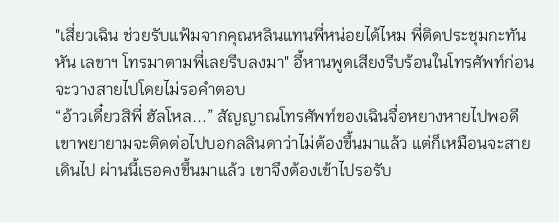"เสี่ยวเฉิน ช่วยรับแฟ้มจากคุณหลินแทนพี่หน่อยได้ไหม พี่ติดประชุมกะทันหัน เลขาฯ โทรมาตามพี่เลยรีบลงมา" อี้หานพูดเสียงรีบร้อนในโทรศัพท์ก่อนจะวางสายไปโดยไม่รอคำตอบ
“อ้าวเดี๋ยวสิพี่ ฮัลโหล...” สัญญาณโทรศัพท์ของเฉินจื่อหยางหายไปพอดี เขาพยายามจะติดต่อไปบอกลลินดาว่าไม่ต้องขึ้นมาแล้ว แต่ก็เหมือนจะสายเดินไป ผ่านนี้เธอคงขึ้นมาแล้ว เขาจึงต้องเข้าไปรอรับ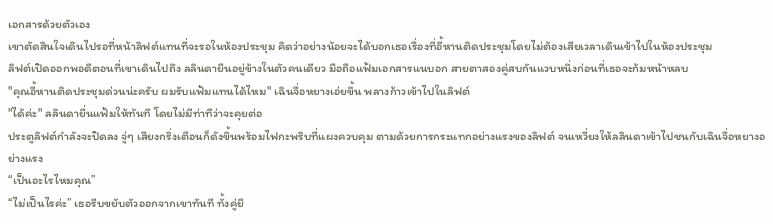เอกสารด้วยตัวเอง
เขาตัดสินใจเดินไปรอที่หน้าลิฟต์แทนที่จะรอในห้องประชุม คิดว่าอย่างน้อยจะได้บอกเธอเรื่องที่อี้หานติดประชุมโดยไม่ต้องเสียเวลาเดินเข้าไปในห้องประชุม
ลิฟต์เปิดออกพอดีตอนที่เขาเดินไปถึง ลลินดายืนอยู่ข้างในตัวคนเดียว มือถือแฟ้มเอกสารแนบอก สายตาสองคู่สบกันแวบหนึ่งก่อนที่เธอจะก้มหน้าหลบ
"คุณอี้หานติดประชุมด่วนน่ะครับ ผมรับแฟ้มแทนได้ไหม" เฉินจื่อหยางเอ่ยขึ้น พลางก้าวเข้าไปในลิฟต์
"ได้ค่ะ" ลลินดายื่นแฟ้มให้ทันที โดยไม่มีท่าทีว่าจะคุยต่อ
ประตูลิฟต์กำลังจะปิดลง จู่ๆ เสียงกริ่งเตือนก็ดังขึ้นพร้อมไฟกะพริบที่แผงควบคุม ตามด้วยการกระแทกอย่างแรงของลิฟต์ จนเหวี่ยงให้ลลินดาเข้าไปชนกับเฉินจื่อหยางอย่างแรง
“เป็นอะไรไหมคุณ”
“ไม่เป็นไรค่ะ” เธอรีบขยับตัวออกจากเขาทันที ทั้งคู่ยื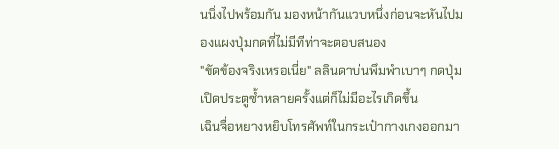นนิ่งไปพร้อมกัน มองหน้ากันแวบหนึ่งก่อนจะหันไปมองแผงปุ่มกดที่ไม่มีทีท่าจะตอบสนอง
"ขัดข้องจริงเหรอเนี่ย" ลลินดาบ่นพึมพำเบาๆ กดปุ่มเปิดประตูซ้ำหลายครั้งแต่ก็ไม่มีอะไรเกิดขึ้น
เฉินจื่อหยางหยิบโทรศัพท์ในกระเป๋ากางเกงออกมา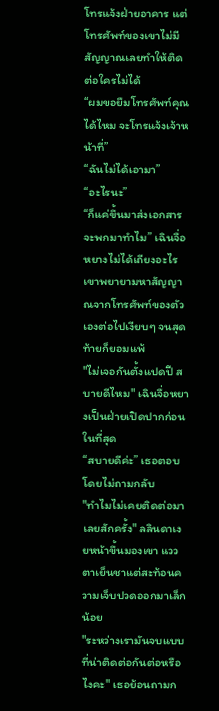โทรแจ้งฝ่ายอาคาร แต่โทรศัพท์ของเขาไม่มีสัญญาณเลยทำให้ติดต่อใครไม่ได้
“ผมขอยืมโทรศัพท์คุณได้ไหม จะโทรแจ้งเจ้าหน้าที่”
“ฉันไม่ได้เอามา”
“อะไรนะ”
“ก็แค่ขึ้นมาส่งเอกสาร จะพกมาทำไม” เฉินจื่อหยางไม่ได้เถียงอะไร เขาพยายามหาสัญญาณจากโทรศัพท์ของตัวเองต่อไปเงียบๆ จนสุดท้ายก็ยอมแพ้
"ไม่เจอกันตั้งแปดปี สบายดีไหม" เฉินจื่อหยางเป็นฝ่ายเปิดปากก่อนในที่สุด
“สบายดีค่ะ” เธอตอบโดยไม่ถามกลับ
"ทำไมไม่เคยติดต่อมาเลยสักครั้ง" ลลินดาเงยหน้าขึ้นมองเขา แววตาเย็นชาแต่สะท้อนความเจ็บปวดออกมาเล็กน้อย
"ระหว่างเรามันจบแบบที่น่าติดต่อกันต่อหรือไงคะ" เธอย้อนถามก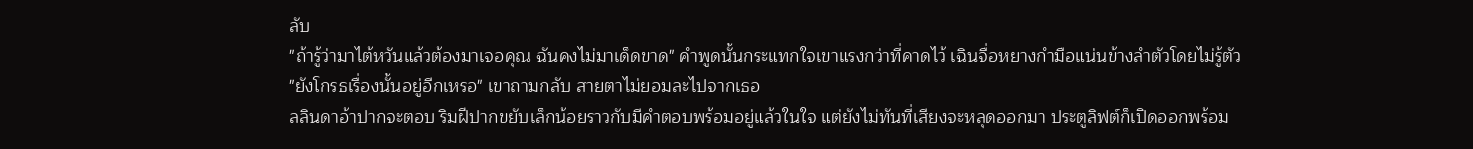ลับ
"ถ้ารู้ว่ามาไต้หวันแล้วต้องมาเจอคุณ ฉันคงไม่มาเด็ดขาด" คำพูดนั้นกระแทกใจเขาแรงกว่าที่คาดไว้ เฉินจื่อหยางกำมือแน่นข้างลำตัวโดยไม่รู้ตัว
"ยังโกรธเรื่องนั้นอยู่อีกเหรอ" เขาถามกลับ สายตาไม่ยอมละไปจากเธอ
ลลินดาอ้าปากจะตอบ ริมฝีปากขยับเล็กน้อยราวกับมีคำตอบพร้อมอยู่แล้วในใจ แต่ยังไม่ทันที่เสียงจะหลุดออกมา ประตูลิฟต์ก็เปิดออกพร้อม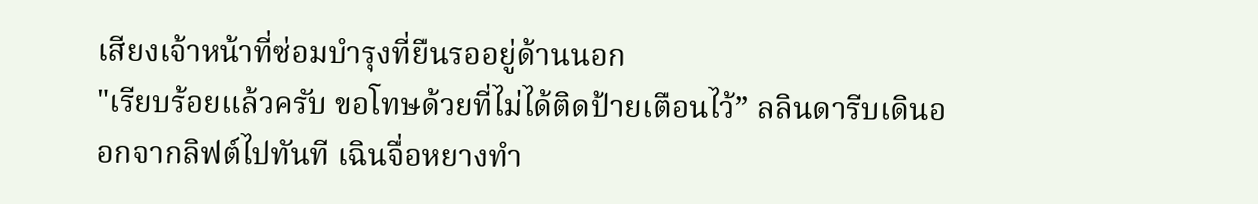เสียงเจ้าหน้าที่ซ่อมบำรุงที่ยืนรออยู่ด้านนอก
"เรียบร้อยแล้วครับ ขอโทษด้วยที่ไม่ได้ติดป้ายเตือนไว้” ลลินดารีบเดินออกจากลิฟต์ไปทันที เฉินจื่อหยางทำ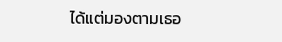ได้แต่มองตามเธอ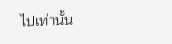ไปเท่านั้น